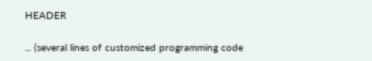HEADER

... (several lines of customized programming code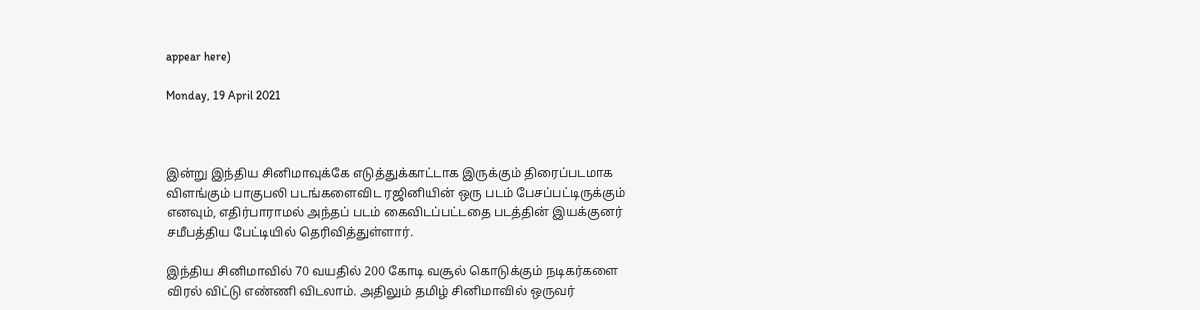appear here)

Monday, 19 April 2021



இன்று இந்திய சினிமாவுக்கே எடுத்துக்காட்டாக இருக்கும் திரைப்படமாக விளங்கும் பாகுபலி படங்களைவிட ரஜினியின் ஒரு படம் பேசப்பட்டிருக்கும் எனவும், எதிர்பாராமல் அந்தப் படம் கைவிடப்பட்டதை படத்தின் இயக்குனர் சமீபத்திய பேட்டியில் தெரிவித்துள்ளார்.

இந்திய சினிமாவில் 70 வயதில் 200 கோடி வசூல் கொடுக்கும் நடிகர்களை விரல் விட்டு எண்ணி விடலாம். அதிலும் தமிழ் சினிமாவில் ஒருவர்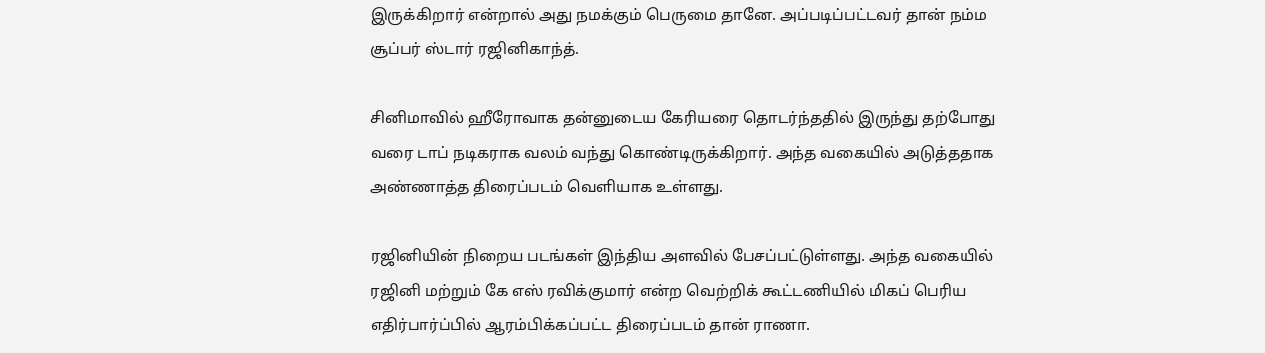இருக்கிறார் என்றால் அது நமக்கும் பெருமை தானே. அப்படிப்பட்டவர் தான் நம்ம சூப்பர் ஸ்டார் ரஜினிகாந்த்.

சினிமாவில் ஹீரோவாக தன்னுடைய கேரியரை தொடர்ந்ததில் இருந்து தற்போது வரை டாப் நடிகராக வலம் வந்து கொண்டிருக்கிறார். அந்த வகையில் அடுத்ததாக அண்ணாத்த திரைப்படம் வெளியாக உள்ளது.

ரஜினியின் நிறைய படங்கள் இந்திய அளவில் பேசப்பட்டுள்ளது. அந்த வகையில் ரஜினி மற்றும் கே எஸ் ரவிக்குமார் என்ற வெற்றிக் கூட்டணியில் மிகப் பெரிய எதிர்பார்ப்பில் ஆரம்பிக்கப்பட்ட திரைப்படம் தான் ராணா.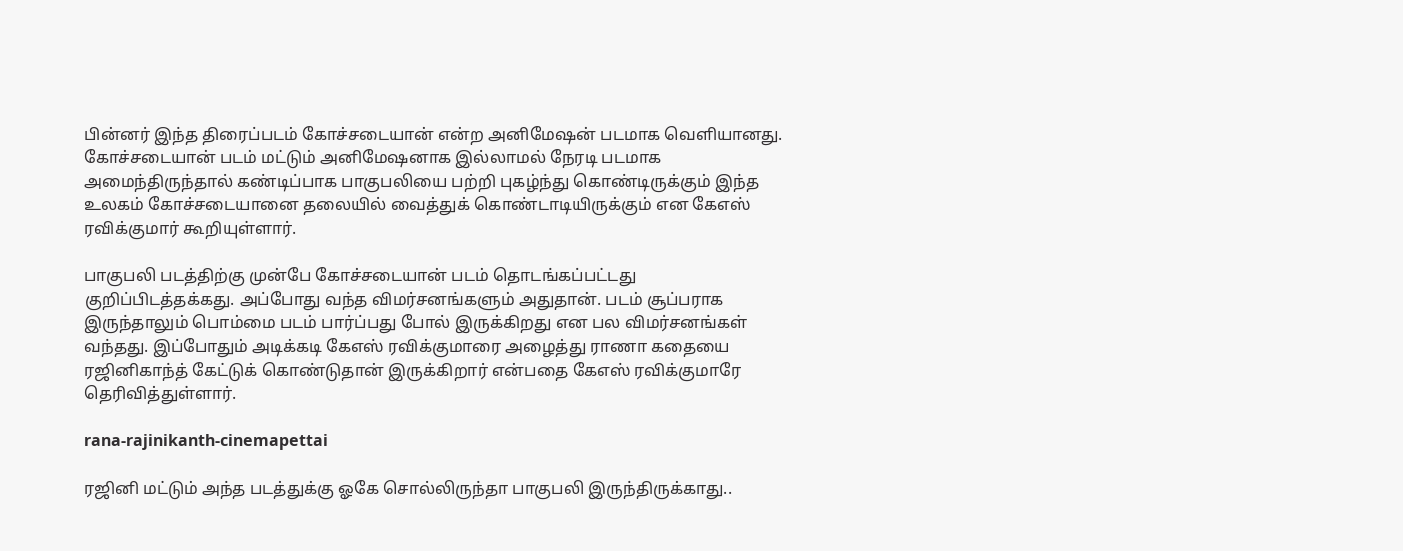பின்னர் இந்த திரைப்படம் கோச்சடையான் என்ற அனிமேஷன் படமாக வெளியானது. கோச்சடையான் படம் மட்டும் அனிமேஷனாக இல்லாமல் நேரடி படமாக அமைந்திருந்தால் கண்டிப்பாக பாகுபலியை பற்றி புகழ்ந்து கொண்டிருக்கும் இந்த உலகம் கோச்சடையானை தலையில் வைத்துக் கொண்டாடியிருக்கும் என கேஎஸ் ரவிக்குமார் கூறியுள்ளார்.

பாகுபலி படத்திற்கு முன்பே கோச்சடையான் படம் தொடங்கப்பட்டது குறிப்பிடத்தக்கது. அப்போது வந்த விமர்சனங்களும் அதுதான். படம் சூப்பராக இருந்தாலும் பொம்மை படம் பார்ப்பது போல் இருக்கிறது என பல விமர்சனங்கள் வந்தது. இப்போதும் அடிக்கடி கேஎஸ் ரவிக்குமாரை அழைத்து ராணா கதையை ரஜினிகாந்த் கேட்டுக் கொண்டுதான் இருக்கிறார் என்பதை கேஎஸ் ரவிக்குமாரே தெரிவித்துள்ளார்.

rana-rajinikanth-cinemapettai

ரஜினி மட்டும் அந்த படத்துக்கு ஓகே சொல்லிருந்தா பாகுபலி இருந்திருக்காது..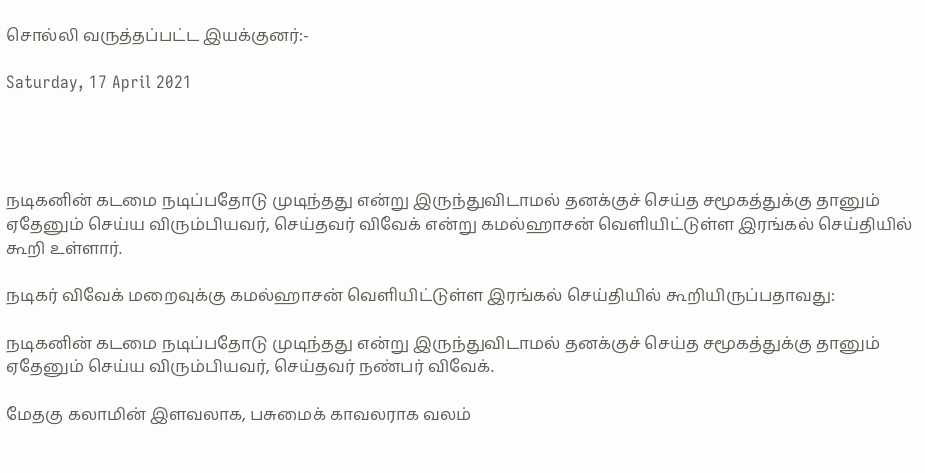சொல்லி வருத்தப்பட்ட இயக்குனர்:-

Saturday, 17 April 2021




நடிகனின் கடமை நடிப்பதோடு முடிந்தது என்று இருந்துவிடாமல் தனக்குச் செய்த சமூகத்துக்கு தானும் ஏதேனும் செய்ய விரும்பியவர், செய்தவர் விவேக் என்று கமல்ஹாசன் வெளியிட்டுள்ள இரங்கல் செய்தியில் கூறி உள்ளார்.

நடிகர் விவேக் மறைவுக்கு கமல்ஹாசன் வெளியிட்டுள்ள இரங்கல் செய்தியில் கூறியிருப்பதாவது:

நடிகனின் கடமை நடிப்பதோடு முடிந்தது என்று இருந்துவிடாமல் தனக்குச் செய்த சமூகத்துக்கு தானும் ஏதேனும் செய்ய விரும்பியவர், செய்தவர் நண்பர் விவேக்.

மேதகு கலாமின் இளவலாக, பசுமைக் காவலராக வலம்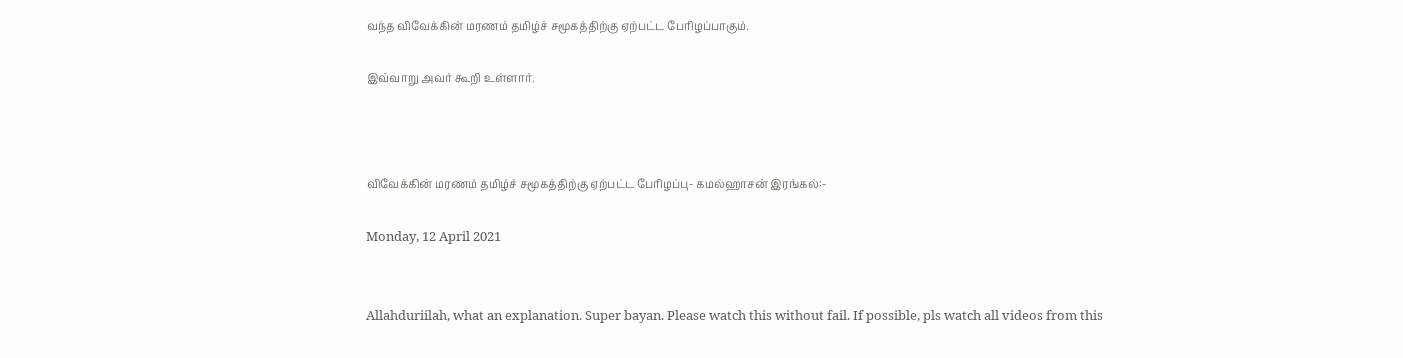வந்த விவேக்கின் மரணம் தமிழ்ச் சமூகத்திற்கு ஏற்பட்ட பேரிழப்பாகும்.

இவ்வாறு அவர் கூறி உள்ளார்.



விவேக்கின் மரணம் தமிழ்ச் சமூகத்திற்கு ஏற்பட்ட பேரிழப்பு- கமல்ஹாசன் இரங்கல்:-

Monday, 12 April 2021


Allahduriilah, what an explanation. Super bayan. Please watch this without fail. If possible, pls watch all videos from this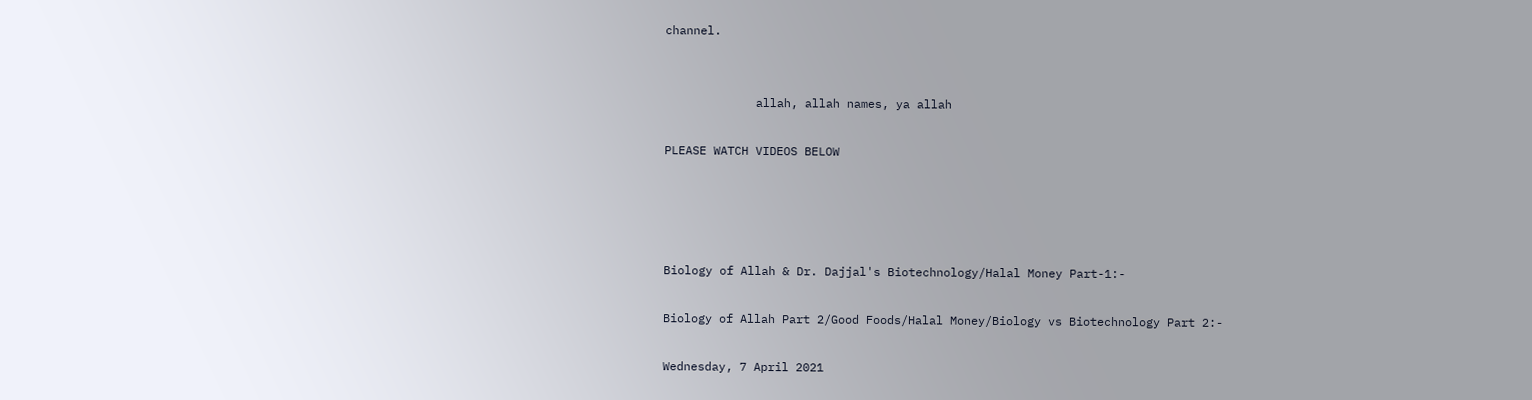channel.


             allah, allah names, ya allah

PLEASE WATCH VIDEOS BELOW




Biology of Allah & Dr. Dajjal's Biotechnology/Halal Money Part-1:-

Biology of Allah Part 2/Good Foods/Halal Money/Biology vs Biotechnology Part 2:-

Wednesday, 7 April 2021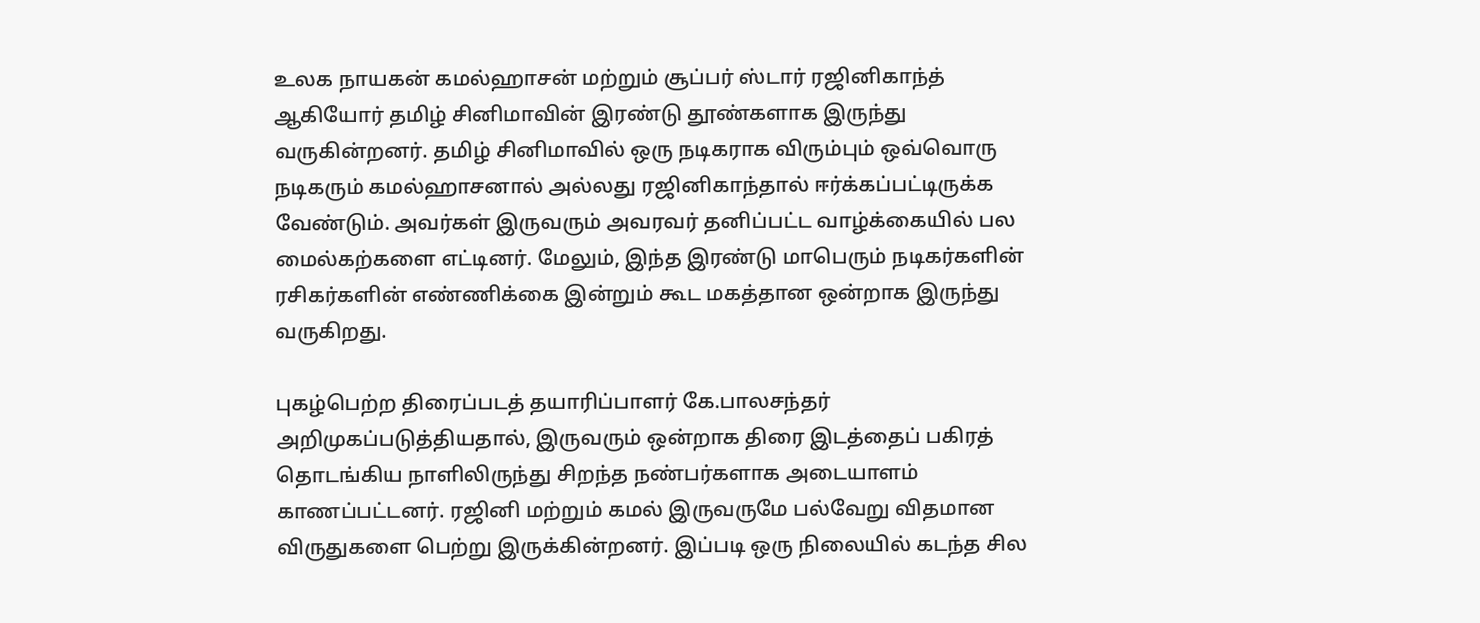உலக நாயகன் கமல்ஹாசன் மற்றும் சூப்பர் ஸ்டார் ரஜினிகாந்த் ஆகியோர் தமிழ் சினிமாவின் இரண்டு தூண்களாக இருந்து வருகின்றனர். தமிழ் சினிமாவில் ஒரு நடிகராக விரும்பும் ஒவ்வொரு நடிகரும் கமல்ஹாசனால் அல்லது ரஜினிகாந்தால் ஈர்க்கப்பட்டிருக்க வேண்டும். அவர்கள் இருவரும் அவரவர் தனிப்பட்ட வாழ்க்கையில் பல மைல்கற்களை எட்டினர். மேலும், இந்த இரண்டு மாபெரும் நடிகர்களின் ரசிகர்களின் எண்ணிக்கை இன்றும் கூட மகத்தான ஒன்றாக இருந்து வருகிறது.

புகழ்பெற்ற திரைப்படத் தயாரிப்பாளர் கே.பாலசந்தர் அறிமுகப்படுத்தியதால், இருவரும் ஒன்றாக திரை இடத்தைப் பகிரத் தொடங்கிய நாளிலிருந்து சிறந்த நண்பர்களாக அடையாளம் காணப்பட்டனர். ரஜினி மற்றும் கமல் இருவருமே பல்வேறு விதமான விருதுகளை பெற்று இருக்கின்றனர். இப்படி ஒரு நிலையில் கடந்த சில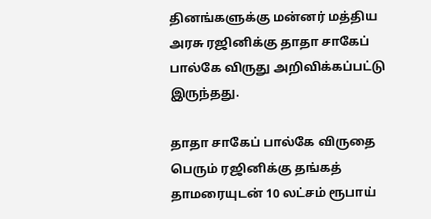தினங்களுக்கு மன்னர் மத்திய அரசு ரஜினிக்கு தாதா சாகேப் பால்கே விருது அறிவிக்கப்பட்டு இருந்தது.

தாதா சாகேப் பால்கே விருதை பெரும் ரஜினிக்கு தங்கத் தாமரையுடன் 10 லட்சம் ரூபாய்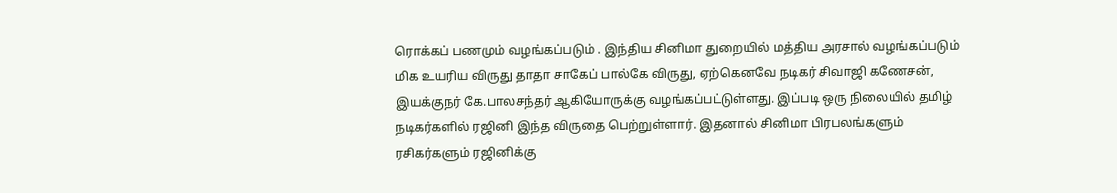ரொக்கப் பணமும் வழங்கப்படும் . இந்திய சினிமா துறையில் மத்திய அரசால் வழங்கப்படும் மிக உயரிய விருது தாதா சாகேப் பால்கே விருது, ஏற்கெனவே நடிகர் சிவாஜி கணேசன், இயக்குநர் கே.பாலசந்தர் ஆகியோருக்கு வழங்கப்பட்டுள்ளது. இப்படி ஒரு நிலையில் தமிழ் நடிகர்களில் ரஜினி இந்த விருதை பெற்றுள்ளார். இதனால் சினிமா பிரபலங்களும் ரசிகர்களும் ரஜினிக்கு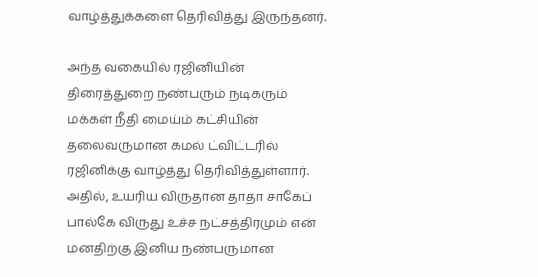வாழ்த்துக்களை தெரிவித்து இருந்தனர்.

அந்த வகையில் ரஜினியின் திரைத்துறை நண்பரும் நடிகரும் மக்கள் நீதி மைய்ம் கட்சியின் தலைவருமான கமல் ட்விட்டரில் ரஜினிக்கு வாழ்த்து தெரிவித்துள்ளார். அதில், உயரிய விருதான தாதா சாகேப் பால்கே விருது உச்ச நட்சத்திரமும் என் மனதிற்கு இனிய நண்பருமான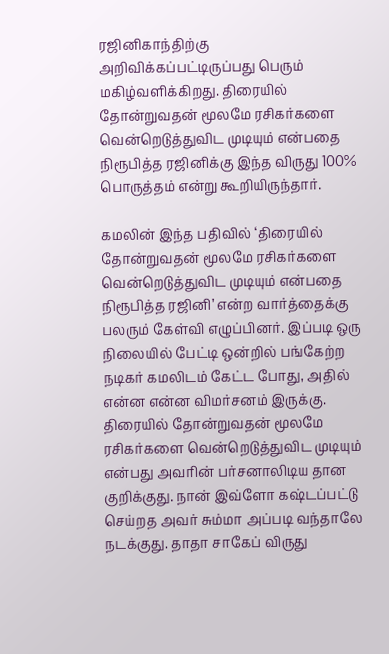ரஜினிகாந்திற்கு அறிவிக்கப்பட்டிருப்பது பெரும் மகிழ்வளிக்கிறது. திரையில் தோன்றுவதன் மூலமே ரசிகர்களை வென்றெடுத்துவிட முடியும் என்பதை நிரூபித்த ரஜினிக்கு இந்த விருது 100% பொருத்தம் என்று கூறியிருந்தார்.

கமலின் இந்த பதிவில் ‘திரையில் தோன்றுவதன் மூலமே ரசிகர்களை வென்றெடுத்துவிட முடியும் என்பதை நிரூபித்த ரஜினி’ என்ற வார்த்தைக்கு பலரும் கேள்வி எழுப்பினர். இப்படி ஒரு நிலையில் பேட்டி ஒன்றில் பங்கேற்ற நடிகர் கமலிடம் கேட்ட போது, அதில் என்ன என்ன விமர்சனம் இருக்கு. திரையில் தோன்றுவதன் மூலமே ரசிகர்களை வென்றெடுத்துவிட முடியும் என்பது அவரின் பர்சனாலிடிய தான குறிக்குது. நான் இவ்ளோ கஷ்டப்பட்டு செய்றத அவர் சும்மா அப்படி வந்தாலே நடக்குது. தாதா சாகேப் விருது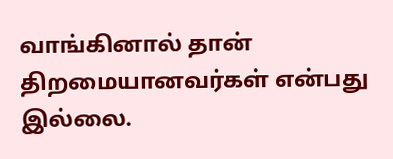வாங்கினால் தான் திறமையானவர்கள் என்பது இல்லை.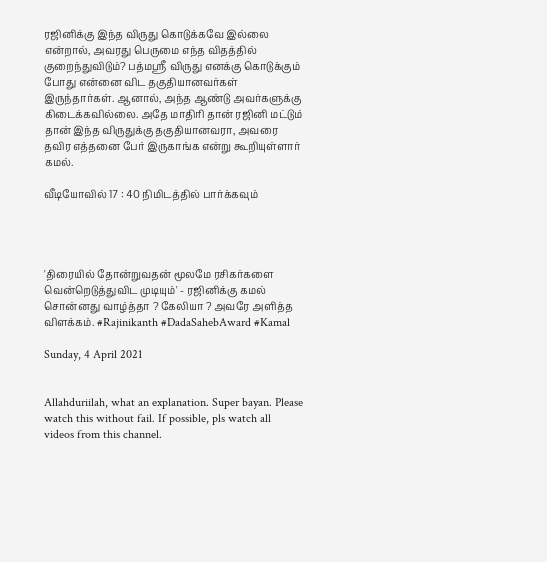ரஜினிக்கு இந்த விருது கொடுக்கவே இல்லை என்றால், அவரது பெருமை எந்த விதத்தில் குறைந்துவிடும்? பத்மஸ்ரீ விருது எனக்கு கொடுக்கும் போது என்னை விட தகுதியானவர்கள் இருந்தார்கள். ஆனால், அந்த ஆண்டு அவர்களுக்கு கிடைக்கவில்லை. அதே மாதிரி தான் ரஜினி மட்டும் தான் இந்த விருதுக்கு தகுதியானவரா, அவரை தவிர எத்தனை பேர் இருகாங்க என்று கூறியுள்ளார் கமல்.

வீடியோவில் 17 : 40 நிமிடத்தில் பார்க்கவும்




'திரையில் தோன்றுவதன் மூலமே ரசிகர்களை வென்றெடுத்துவிட முடியும்' - ரஜினிக்கு கமல் சொன்னது வாழ்த்தா ? கேலியா ? அவரே அளித்த விளக்கம். #Rajinikanth #DadaSahebAward #Kamal

Sunday, 4 April 2021


Allahduriilah, what an explanation. Super bayan. Please watch this without fail. If possible, pls watch all videos from this channel.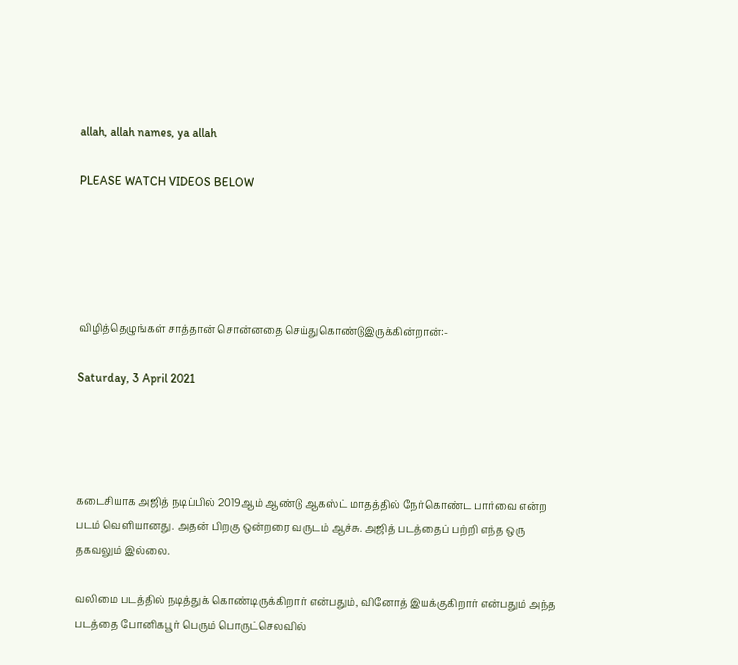allah, allah names, ya allah

PLEASE WATCH VIDEOS BELOW





விழித்தெழுங்கள் சாத்தான் சொன்னதை செய்துகொண்டுஇருக்கின்றான்:-

Saturday, 3 April 2021




கடைசியாக அஜித் நடிப்பில் 2019ஆம் ஆண்டு ஆகஸ்ட் மாதத்தில் நேர்கொண்ட பார்வை என்ற படம் வெளியானது. அதன் பிறகு ஒன்றரை வருடம் ஆச்சு. அஜித் படத்தைப் பற்றி எந்த ஒரு தகவலும் இல்லை.

வலிமை படத்தில் நடித்துக் கொண்டிருக்கிறார் என்பதும், வினோத் இயக்குகிறார் என்பதும் அந்த படத்தை போனிகபூர் பெரும் பொருட்செலவில்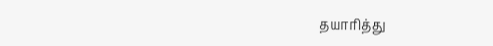தயாரித்து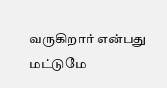வருகிறார் என்பது மட்டுமே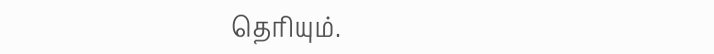தெரியும்.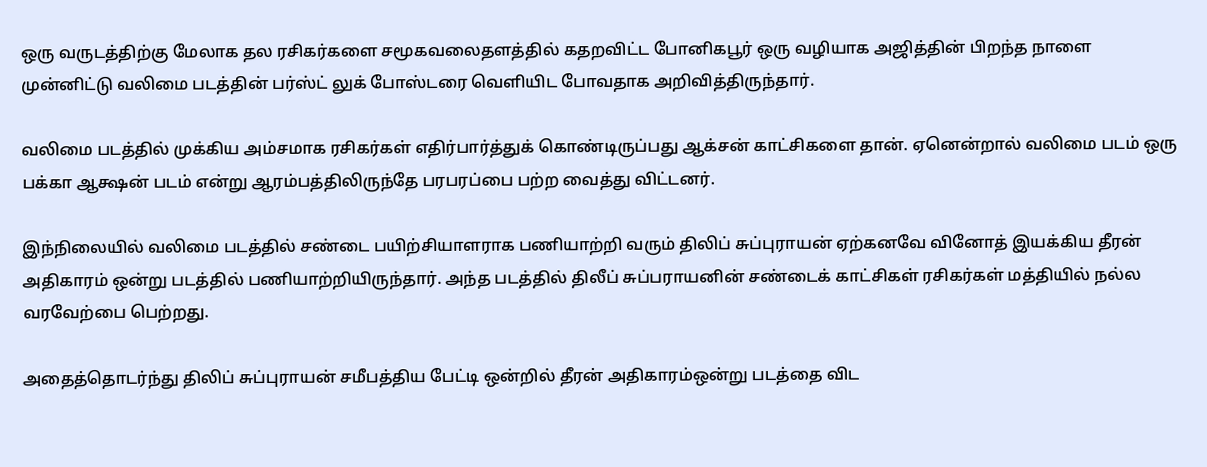ஒரு வருடத்திற்கு மேலாக தல ரசிகர்களை சமூகவலைதளத்தில் கதறவிட்ட போனிகபூர் ஒரு வழியாக அஜித்தின் பிறந்த நாளை முன்னிட்டு வலிமை படத்தின் பர்ஸ்ட் லுக் போஸ்டரை வெளியிட போவதாக அறிவித்திருந்தார்.

வலிமை படத்தில் முக்கிய அம்சமாக ரசிகர்கள் எதிர்பார்த்துக் கொண்டிருப்பது ஆக்சன் காட்சிகளை தான். ஏனென்றால் வலிமை படம் ஒரு பக்கா ஆக்ஷன் படம் என்று ஆரம்பத்திலிருந்தே பரபரப்பை பற்ற வைத்து விட்டனர்.

இந்நிலையில் வலிமை படத்தில் சண்டை பயிற்சியாளராக பணியாற்றி வரும் திலிப் சுப்புராயன் ஏற்கனவே வினோத் இயக்கிய தீரன் அதிகாரம் ஒன்று படத்தில் பணியாற்றியிருந்தார். அந்த படத்தில் திலீப் சுப்பராயனின் சண்டைக் காட்சிகள் ரசிகர்கள் மத்தியில் நல்ல வரவேற்பை பெற்றது.

அதைத்தொடர்ந்து திலிப் சுப்புராயன் சமீபத்திய பேட்டி ஒன்றில் தீரன் அதிகாரம்ஒன்று படத்தை விட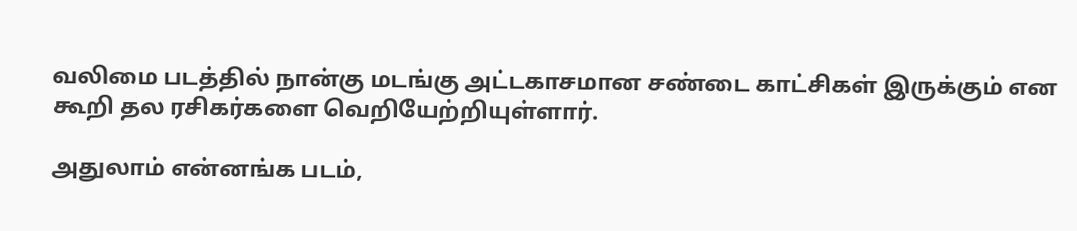வலிமை படத்தில் நான்கு மடங்கு அட்டகாசமான சண்டை காட்சிகள் இருக்கும் என கூறி தல ரசிகர்களை வெறியேற்றியுள்ளார்.

அதுலாம் என்னங்க படம்,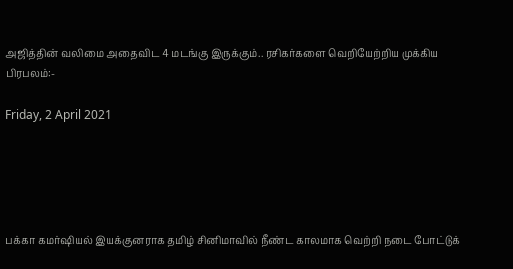அஜித்தின் வலிமை அதைவிட 4 மடங்கு இருக்கும்.. ரசிகர்களை வெறியேற்றிய முக்கிய பிரபலம்:-

Friday, 2 April 2021





பக்கா கமர்ஷியல் இயக்குனராக தமிழ் சினிமாவில் நீண்ட காலமாக வெற்றி நடை போட்டுக்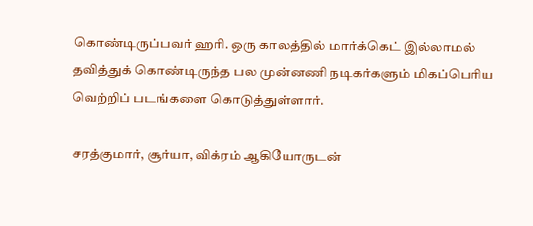கொண்டிருப்பவர் ஹரி. ஒரு காலத்தில் மார்க்கெட் இல்லாமல் தவித்துக் கொண்டிருந்த பல முன்னணி நடிகர்களும் மிகப்பெரிய வெற்றிப் படங்களை கொடுத்துள்ளார்.

சரத்குமார், சூர்யா, விக்ரம் ஆகியோருடன்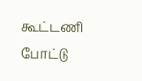கூட்டணி போட்டு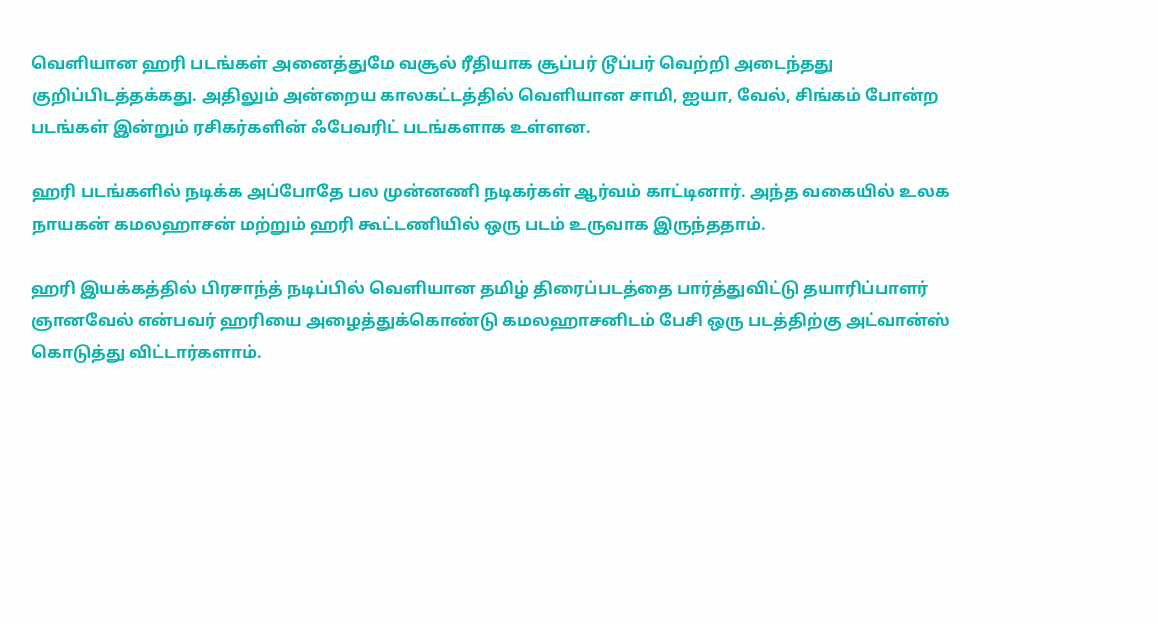வெளியான ஹரி படங்கள் அனைத்துமே வசூல் ரீதியாக சூப்பர் டூப்பர் வெற்றி அடைந்தது குறிப்பிடத்தக்கது. அதிலும் அன்றைய காலகட்டத்தில் வெளியான சாமி, ஐயா, வேல், சிங்கம் போன்ற படங்கள் இன்றும் ரசிகர்களின் ஃபேவரிட் படங்களாக உள்ளன.

ஹரி படங்களில் நடிக்க அப்போதே பல முன்னணி நடிகர்கள் ஆர்வம் காட்டினார். அந்த வகையில் உலக நாயகன் கமலஹாசன் மற்றும் ஹரி கூட்டணியில் ஒரு படம் உருவாக இருந்ததாம்.

ஹரி இயக்கத்தில் பிரசாந்த் நடிப்பில் வெளியான தமிழ் திரைப்படத்தை பார்த்துவிட்டு தயாரிப்பாளர் ஞானவேல் என்பவர் ஹரியை அழைத்துக்கொண்டு கமலஹாசனிடம் பேசி ஒரு படத்திற்கு அட்வான்ஸ் கொடுத்து விட்டார்களாம்.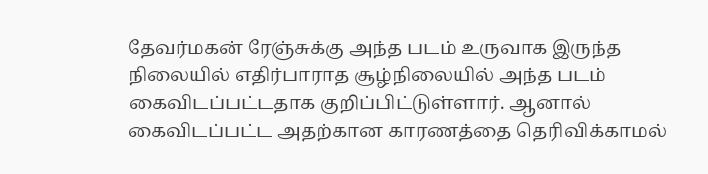தேவர்மகன் ரேஞ்சுக்கு அந்த படம் உருவாக இருந்த நிலையில் எதிர்பாராத சூழ்நிலையில் அந்த படம் கைவிடப்பட்டதாக குறிப்பிட்டுள்ளார். ஆனால் கைவிடப்பட்ட அதற்கான காரணத்தை தெரிவிக்காமல்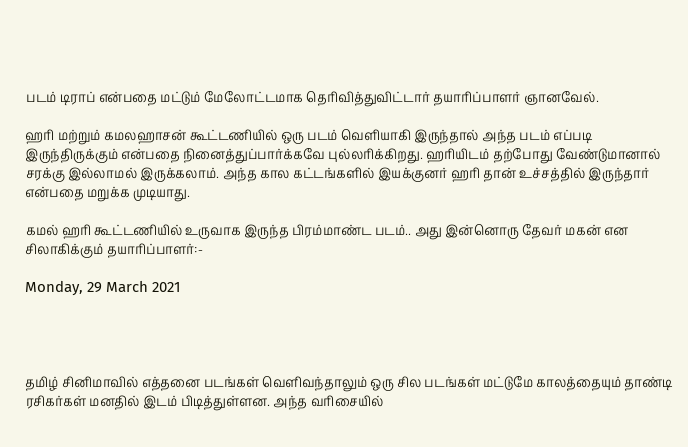படம் டிராப் என்பதை மட்டும் மேலோட்டமாக தெரிவித்துவிட்டார் தயாரிப்பாளர் ஞானவேல்.

ஹரி மற்றும் கமலஹாசன் கூட்டணியில் ஒரு படம் வெளியாகி இருந்தால் அந்த படம் எப்படி இருந்திருக்கும் என்பதை நினைத்துப்பார்க்கவே புல்லரிக்கிறது. ஹரியிடம் தற்போது வேண்டுமானால் சரக்கு இல்லாமல் இருக்கலாம். அந்த கால கட்டங்களில் இயக்குனர் ஹரி தான் உச்சத்தில் இருந்தார் என்பதை மறுக்க முடியாது.

கமல் ஹரி கூட்டணியில் உருவாக இருந்த பிரம்மாண்ட படம்.. அது இன்னொரு தேவர் மகன் என சிலாகிக்கும் தயாரிப்பாளர்:-

Monday, 29 March 2021




தமிழ் சினிமாவில் எத்தனை படங்கள் வெளிவந்தாலும் ஒரு சில படங்கள் மட்டுமே காலத்தையும் தாண்டி ரசிகர்கள் மனதில் இடம் பிடித்துள்ளன. அந்த வரிசையில்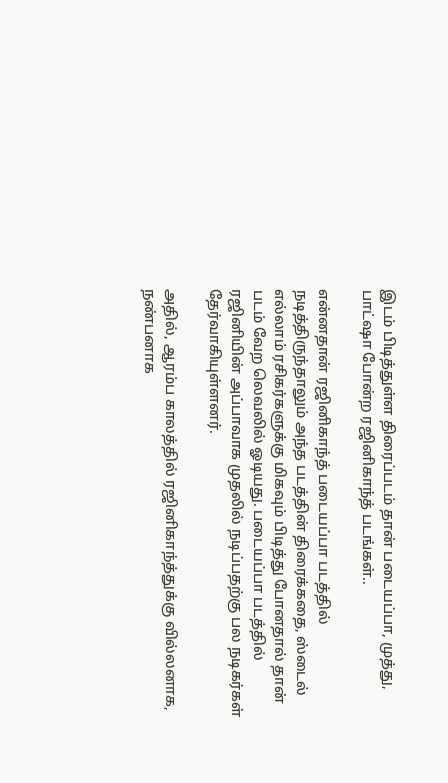இடம் பிடித்துள்ள திரைப்படம் தான் படையப்பா, முத்து, பாட்ஷா போன்ற ரஜினிகாந்த் படங்கள்..

என்னதான் ரஜினிகாந்த் படையப்பா படத்தில் நடித்திருந்தாலும் அந்த படத்தின் திரைக்கதை, ஸ்டைல் எல்லாம் ரசிகர்களுக்கு மிகவும் பிடித்து போனதால் தான் படம் வேற லெவலில் ஓடியது. படையப்பா படத்தில் ரஜினியின் அப்பாவாக முதலில் நடிப்பதற்கு பல நடிகர்கள் தேர்வாகியுள்ளனர்.

அதில், ஆரம்ப காலத்தில் ரஜினிகாந்த்துக்கு வில்லனாக, நண்பனாக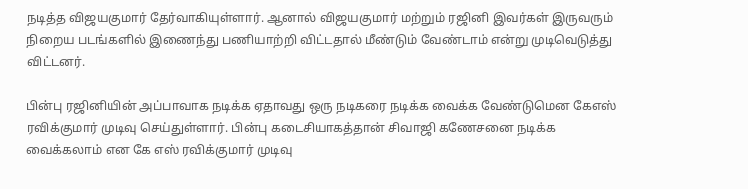நடித்த விஜயகுமார் தேர்வாகியுள்ளார். ஆனால் விஜயகுமார் மற்றும் ரஜினி இவர்கள் இருவரும் நிறைய படங்களில் இணைந்து பணியாற்றி விட்டதால் மீண்டும் வேண்டாம் என்று முடிவெடுத்து விட்டனர்.

பின்பு ரஜினியின் அப்பாவாக நடிக்க ஏதாவது ஒரு நடிகரை நடிக்க வைக்க வேண்டுமென கேஎஸ் ரவிக்குமார் முடிவு செய்துள்ளார். பின்பு கடைசியாகத்தான் சிவாஜி கணேசனை நடிக்க வைக்கலாம் என கே எஸ் ரவிக்குமார் முடிவு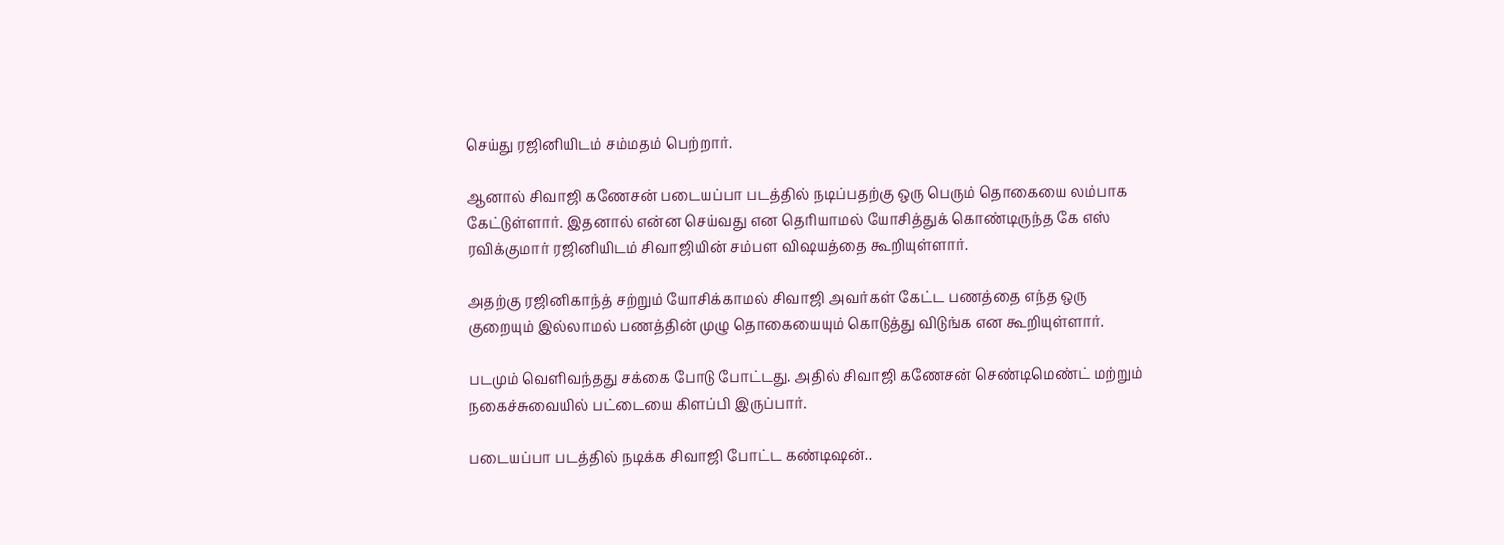செய்து ரஜினியிடம் சம்மதம் பெற்றார்.

ஆனால் சிவாஜி கணேசன் படையப்பா படத்தில் நடிப்பதற்கு ஒரு பெரும் தொகையை லம்பாக கேட்டுள்ளார். இதனால் என்ன செய்வது என தெரியாமல் யோசித்துக் கொண்டிருந்த கே எஸ் ரவிக்குமார் ரஜினியிடம் சிவாஜியின் சம்பள விஷயத்தை கூறியுள்ளார்.

அதற்கு ரஜினிகாந்த் சற்றும் யோசிக்காமல் சிவாஜி அவர்கள் கேட்ட பணத்தை எந்த ஒரு குறையும் இல்லாமல் பணத்தின் முழு தொகையையும் கொடுத்து விடுங்க என கூறியுள்ளார்.

படமும் வெளிவந்தது சக்கை போடு போட்டது. அதில் சிவாஜி கணேசன் செண்டிமெண்ட் மற்றும் நகைச்சுவையில் பட்டையை கிளப்பி இருப்பார்.

படையப்பா படத்தில் நடிக்க சிவாஜி போட்ட கண்டிஷன்..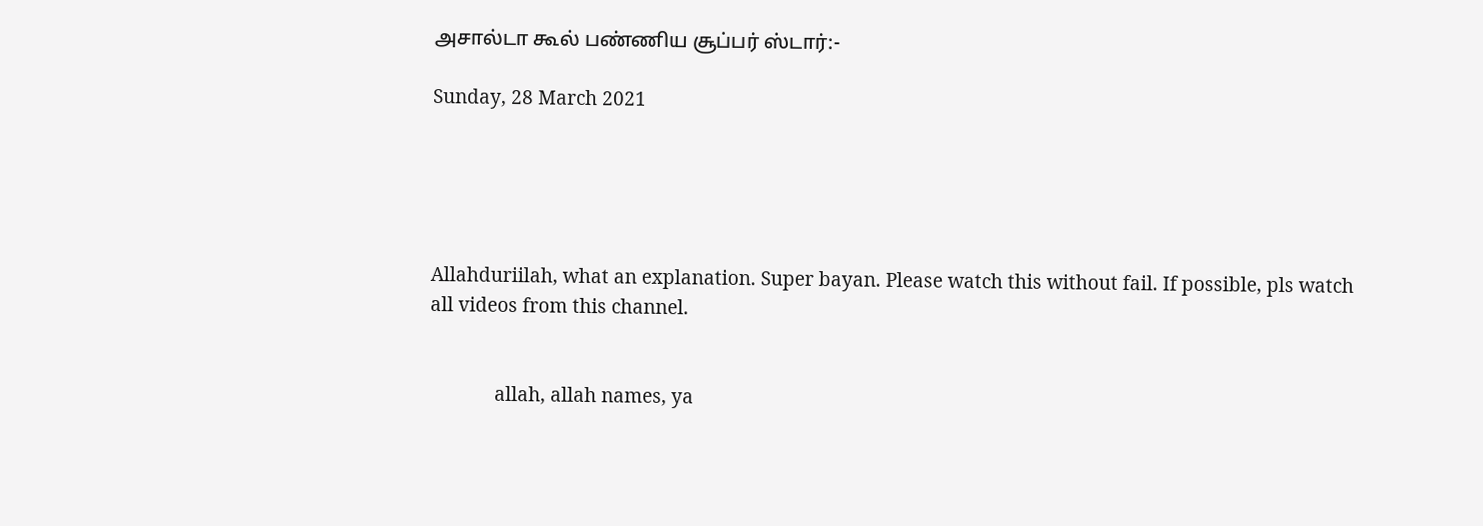அசால்டா கூல் பண்ணிய சூப்பர் ஸ்டார்:-

Sunday, 28 March 2021





Allahduriilah, what an explanation. Super bayan. Please watch this without fail. If possible, pls watch all videos from this channel.


             allah, allah names, ya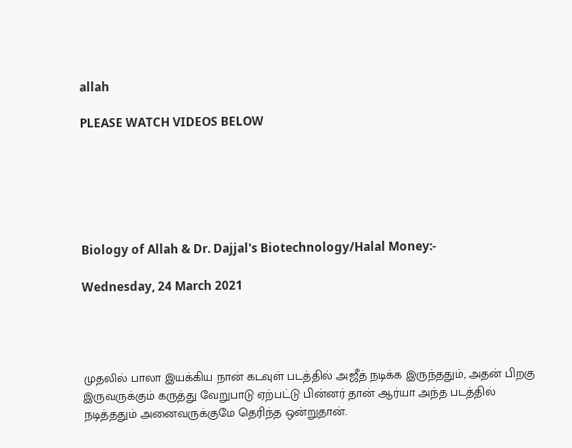allah

PLEASE WATCH VIDEOS BELOW






Biology of Allah & Dr. Dajjal's Biotechnology/Halal Money:-

Wednesday, 24 March 2021




முதலில் பாலா இயக்கிய நான் கடவுள் படத்தில் அஜீத் நடிக்க இருந்ததும், அதன் பிறகு இருவருக்கும் கருத்து வேறுபாடு ஏற்பட்டு பின்னர் தான் ஆர்யா அந்த படத்தில் நடித்ததும் அனைவருக்குமே தெரிந்த ஒன்றுதான்.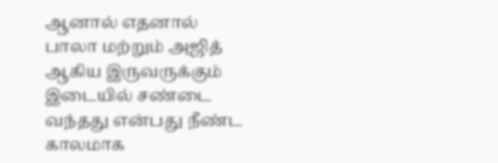ஆனால் எதனால் பாலா மற்றும் அஜித் ஆகிய இருவருக்கும் இடையில் சண்டை வந்தது என்பது நீண்ட காலமாக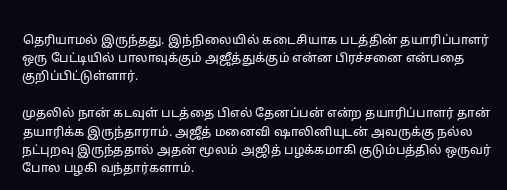தெரியாமல் இருந்தது. இந்நிலையில் கடைசியாக படத்தின் தயாரிப்பாளர் ஒரு பேட்டியில் பாலாவுக்கும் அஜீத்துக்கும் என்ன பிரச்சனை என்பதை குறிப்பிட்டுள்ளார்.

முதலில் நான் கடவுள் படத்தை பிஎல் தேனப்பன் என்ற தயாரிப்பாளர் தான் தயாரிக்க இருந்தாராம். அஜீத் மனைவி ஷாலினியுடன் அவருக்கு நல்ல நட்புறவு இருந்ததால் அதன் மூலம் அஜித் பழக்கமாகி குடும்பத்தில் ஒருவர் போல பழகி வந்தார்களாம்.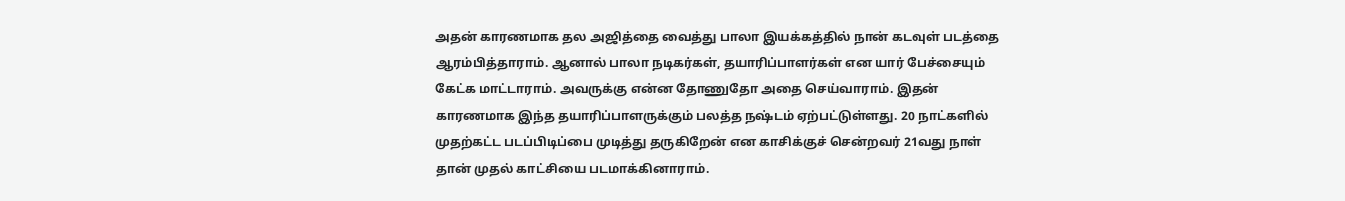அதன் காரணமாக தல அஜித்தை வைத்து பாலா இயக்கத்தில் நான் கடவுள் படத்தை ஆரம்பித்தாராம். ஆனால் பாலா நடிகர்கள், தயாரிப்பாளர்கள் என யார் பேச்சையும் கேட்க மாட்டாராம். அவருக்கு என்ன தோணுதோ அதை செய்வாராம். இதன் காரணமாக இந்த தயாரிப்பாளருக்கும் பலத்த நஷ்டம் ஏற்பட்டுள்ளது. 20 நாட்களில் முதற்கட்ட படப்பிடிப்பை முடித்து தருகிறேன் என காசிக்குச் சென்றவர் 21வது நாள் தான் முதல் காட்சியை படமாக்கினாராம்.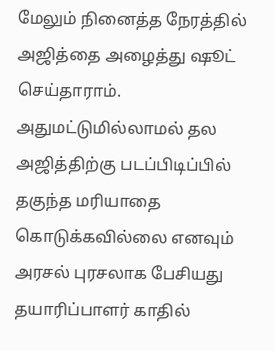மேலும் நினைத்த நேரத்தில் அஜித்தை அழைத்து ஷூட் செய்தாராம். அதுமட்டுமில்லாமல் தல அஜித்திற்கு படப்பிடிப்பில் தகுந்த மரியாதை கொடுக்கவில்லை எனவும் அரசல் புரசலாக பேசியது தயாரிப்பாளர் காதில்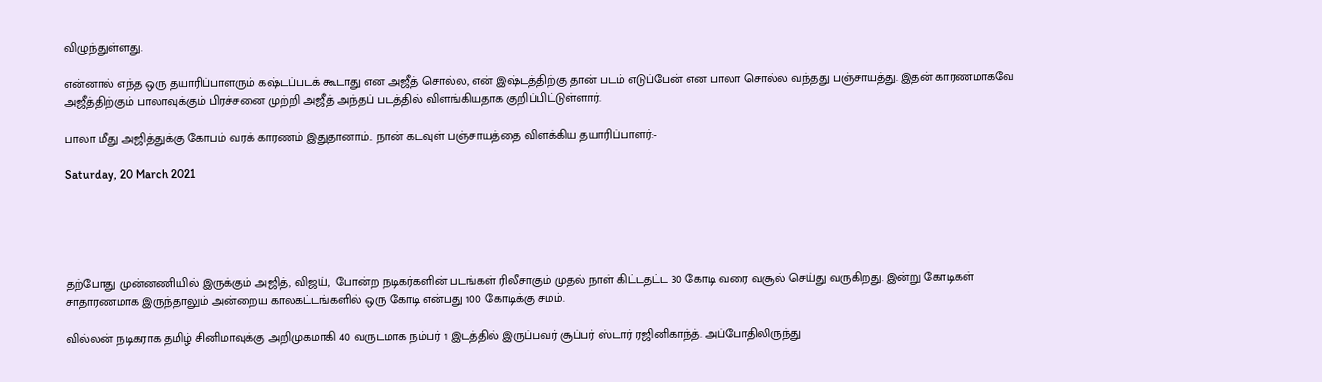விழுந்துள்ளது.

என்னால் எந்த ஒரு தயாரிப்பாளரும் கஷ்டப்படக் கூடாது என அஜீத் சொல்ல, என் இஷ்டத்திற்கு தான் படம் எடுப்பேன் என பாலா சொல்ல வந்தது பஞ்சாயத்து. இதன் காரணமாகவே அஜீத்திற்கும் பாலாவுக்கும் பிரச்சனை முற்றி அஜீத் அந்தப் படத்தில் விளங்கியதாக குறிப்பிட்டுள்ளார்.

பாலா மீது அஜித்துக்கு கோபம் வரக் காரணம் இதுதானாம்.. நான் கடவுள் பஞ்சாயத்தை விளக்கிய தயாரிப்பாளர்:-

Saturday, 20 March 2021





தற்போது முன்னணியில் இருக்கும் அஜித், விஜய்,  போன்ற நடிகர்களின் படங்கள் ரிலீசாகும் முதல் நாள் கிட்டதட்ட 30 கோடி வரை வசூல் செய்து வருகிறது. இன்று கோடிகள் சாதாரணமாக இருந்தாலும் அன்றைய காலகட்டங்களில் ஒரு கோடி என்பது 100 கோடிக்கு சமம்.

வில்லன் நடிகராக தமிழ் சினிமாவுக்கு அறிமுகமாகி 40 வருடமாக நம்பர் 1 இடத்தில் இருப்பவர் சூப்பர் ஸ்டார் ரஜினிகாந்த். அப்போதிலிருந்து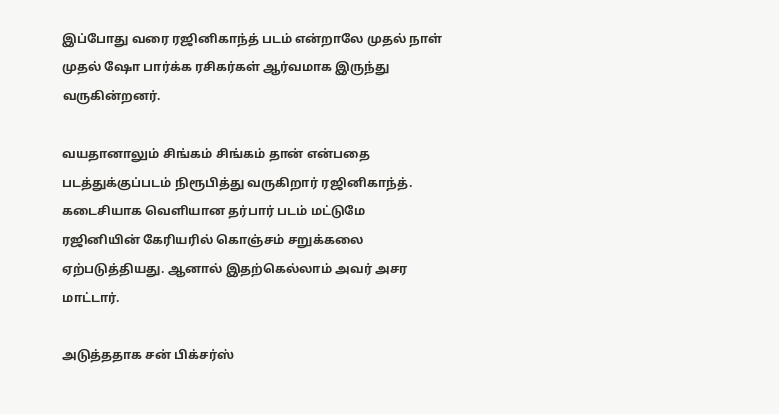இப்போது வரை ரஜினிகாந்த் படம் என்றாலே முதல் நாள் முதல் ஷோ பார்க்க ரசிகர்கள் ஆர்வமாக இருந்து வருகின்றனர்.

வயதானாலும் சிங்கம் சிங்கம் தான் என்பதை படத்துக்குப்படம் நிரூபித்து வருகிறார் ரஜினிகாந்த். கடைசியாக வெளியான தர்பார் படம் மட்டுமே ரஜினியின் கேரியரில் கொஞ்சம் சறுக்கலை ஏற்படுத்தியது. ஆனால் இதற்கெல்லாம் அவர் அசர மாட்டார்.

அடுத்ததாக சன் பிக்சர்ஸ்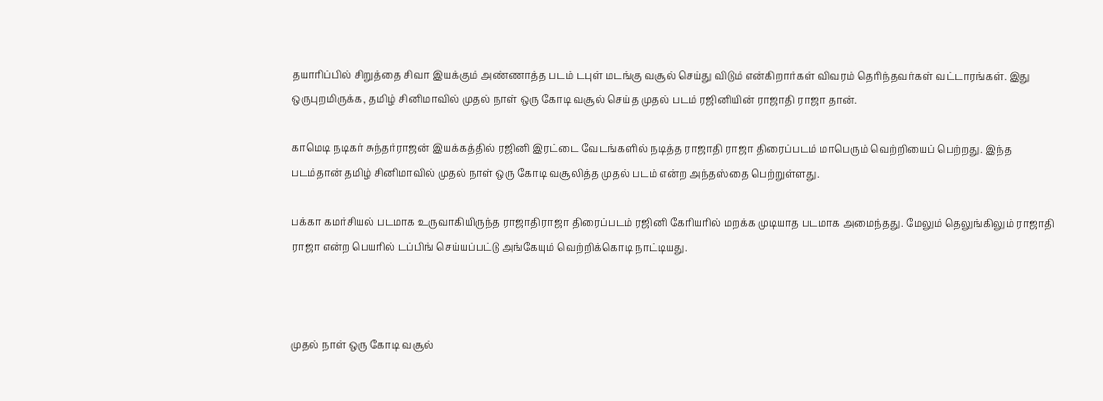தயாரிப்பில் சிறுத்தை சிவா இயக்கும் அண்ணாத்த படம் டபுள் மடங்கு வசூல் செய்து விடும் என்கிறார்கள் விவரம் தெரிந்தவர்கள் வட்டாரங்கள். இது ஒருபுறமிருக்க, தமிழ் சினிமாவில் முதல் நாள் ஒரு கோடி வசூல் செய்த முதல் படம் ரஜினியின் ராஜாதி ராஜா தான்.

காமெடி நடிகர் சுந்தர்ராஜன் இயக்கத்தில் ரஜினி இரட்டை வேடங்களில் நடித்த ராஜாதி ராஜா திரைப்படம் மாபெரும் வெற்றியைப் பெற்றது. இந்த படம்தான் தமிழ் சினிமாவில் முதல் நாள் ஒரு கோடி வசூலித்த முதல் படம் என்ற அந்தஸ்தை பெற்றுள்ளது.

பக்கா கமர்சியல் படமாக உருவாகியிருந்த ராஜாதிராஜா திரைப்படம் ரஜினி கேரியரில் மறக்க முடியாத படமாக அமைந்தது. மேலும் தெலுங்கிலும் ராஜாதி ராஜா என்ற பெயரில் டப்பிங் செய்யப்பட்டு அங்கேயும் வெற்றிக்கொடி நாட்டியது.



முதல் நாள் ஒரு கோடி வசூல்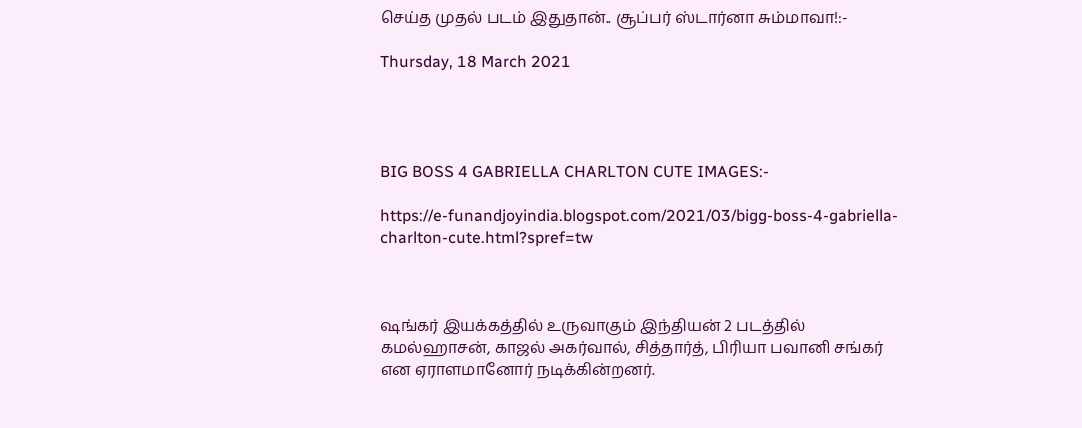செய்த முதல் படம் இதுதான்.. சூப்பர் ஸ்டார்னா சும்மாவா!:-

Thursday, 18 March 2021




BIG BOSS 4 GABRIELLA CHARLTON CUTE IMAGES:-

https://e-funandjoyindia.blogspot.com/2021/03/bigg-boss-4-gabriella-charlton-cute.html?spref=tw



ஷங்கர் இயக்கத்தில் உருவாகும் இந்தியன் 2 படத்தில் கமல்ஹாசன், காஜல் அகர்வால், சித்தார்த், பிரியா பவானி சங்கர் என ஏராளமானோர் நடிக்கின்றனர்.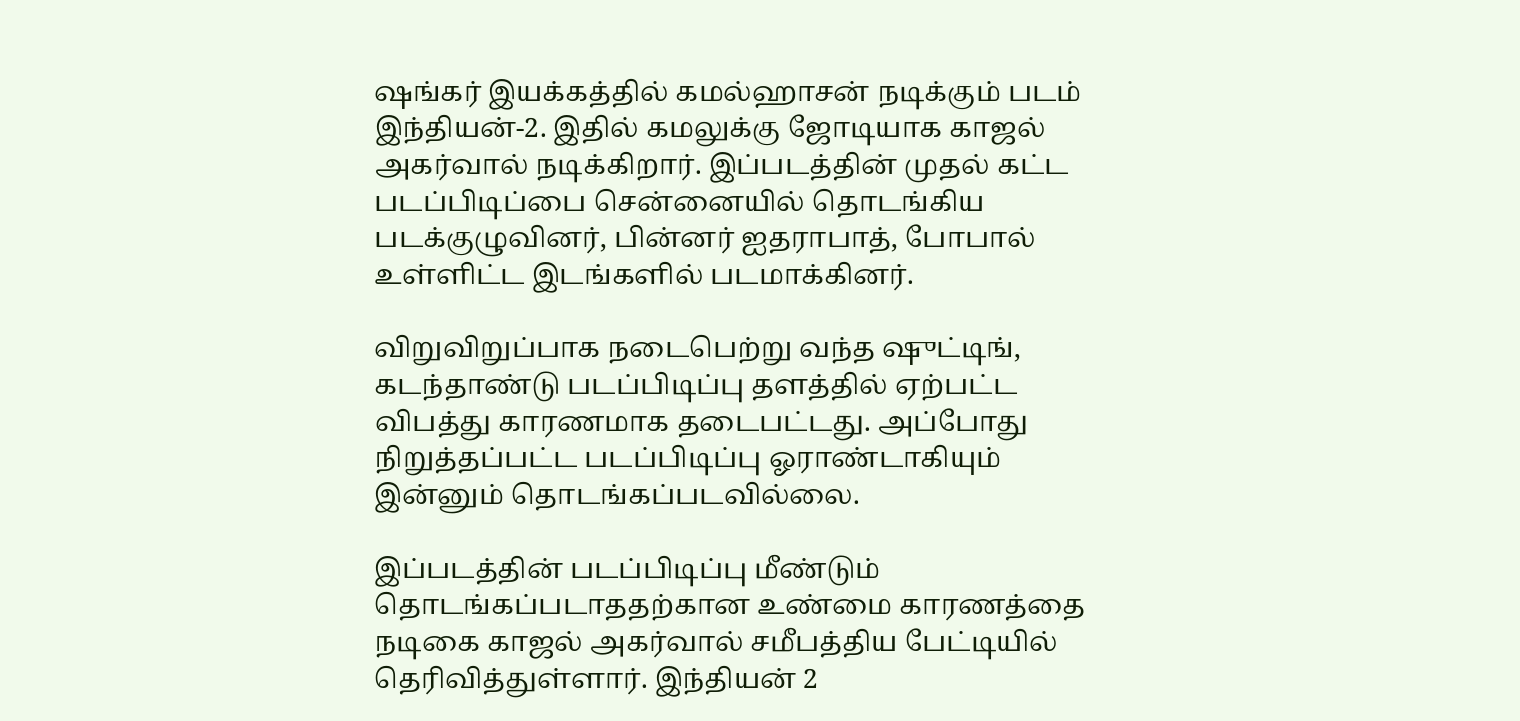ஷங்கர் இயக்கத்தில் கமல்ஹாசன் நடிக்கும் படம் இந்தியன்-2. இதில் கமலுக்கு ஜோடியாக காஜல் அகர்வால் நடிக்கிறார். இப்படத்தின் முதல் கட்ட படப்பிடிப்பை சென்னையில் தொடங்கிய படக்குழுவினர், பின்னர் ஐதராபாத், போபால் உள்ளிட்ட இடங்களில் படமாக்கினர்.

விறுவிறுப்பாக நடைபெற்று வந்த ஷுட்டிங், கடந்தாண்டு படப்பிடிப்பு தளத்தில் ஏற்பட்ட விபத்து காரணமாக தடைபட்டது. அப்போது நிறுத்தப்பட்ட படப்பிடிப்பு ஓராண்டாகியும் இன்னும் தொடங்கப்படவில்லை.

இப்படத்தின் படப்பிடிப்பு மீண்டும் தொடங்கப்படாததற்கான உண்மை காரணத்தை நடிகை காஜல் அகர்வால் சமீபத்திய பேட்டியில் தெரிவித்துள்ளார். இந்தியன் 2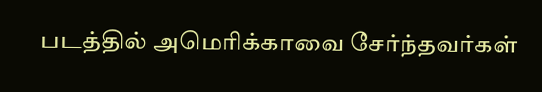படத்தில் அமெரிக்காவை சேர்ந்தவர்கள்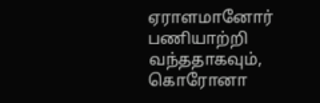ஏராளமானோர் பணியாற்றி வந்ததாகவும், கொரோனா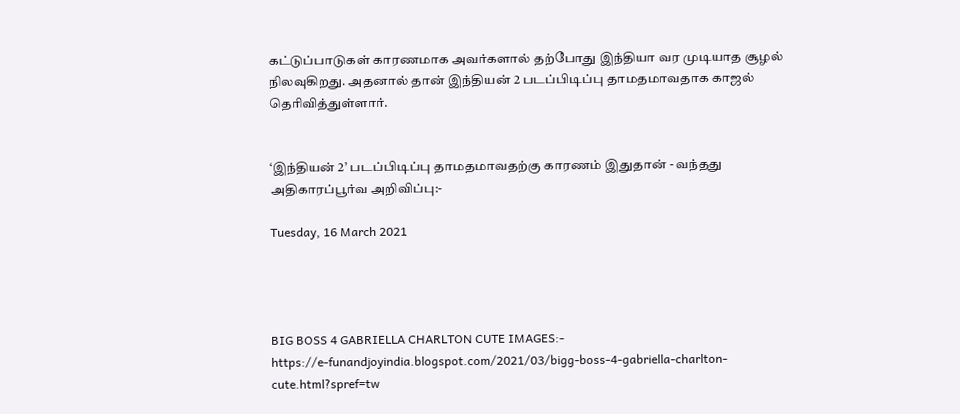கட்டுப்பாடுகள் காரணமாக அவர்களால் தற்போது இந்தியா வர முடியாத சூழல் நிலவுகிறது. அதனால் தான் இந்தியன் 2 படப்பிடிப்பு தாமதமாவதாக காஜல் தெரிவித்துள்ளார்.


‘இந்தியன் 2’ படப்பிடிப்பு தாமதமாவதற்கு காரணம் இதுதான் - வந்தது அதிகாரப்பூர்வ அறிவிப்பு:-

Tuesday, 16 March 2021




BIG BOSS 4 GABRIELLA CHARLTON CUTE IMAGES:-
https://e-funandjoyindia.blogspot.com/2021/03/bigg-boss-4-gabriella-charlton-cute.html?spref=tw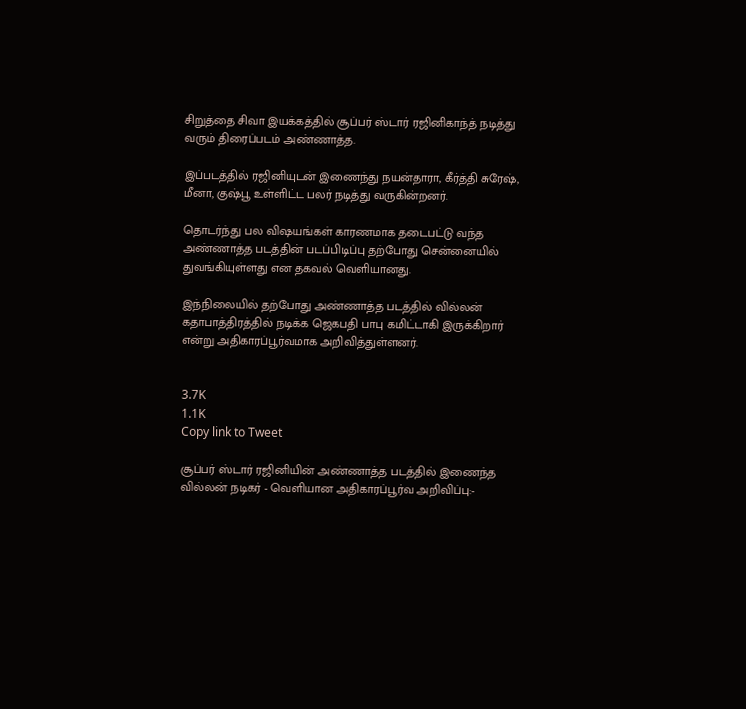சிறுத்தை சிவா இயக்கத்தில் சூப்பர் ஸ்டார் ரஜினிகாந்த் நடித்து வரும் திரைப்படம் அண்ணாத்த.

இப்படத்தில் ரஜினியுடன் இணைந்து நயன்தாரா, கீர்த்தி சுரேஷ், மீனா, குஷ்பூ உள்ளிட்ட பலர் நடித்து வருகின்றனர்.

தொடர்ந்து பல விஷயங்கள் காரணமாக தடைபட்டு வந்த அண்ணாத்த படத்தின் படப்பிடிப்பு தற்போது சென்னையில் துவங்கியுள்ளது என தகவல் வெளியானது.

இந்நிலையில் தற்போது அண்ணாத்த படத்தில் வில்லன் கதாபாத்திரத்தில் நடிக்க ஜெகபதி பாபு கமிட்டாகி இருக்கிறார் என்று அதிகாரப்பூர்வமாக அறிவித்துள்ளனர்.


3.7K
1.1K
Copy link to Tweet

சூப்பர் ஸ்டார் ரஜினியின் அண்ணாத்த படத்தில் இணைந்த வில்லன் நடிகர் - வெளியான அதிகாரப்பூர்வ அறிவிப்பு:-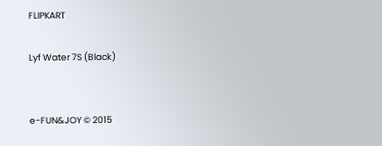FLIPKART

Lyf Water 7S (Black)


e-FUN&JOY © 2015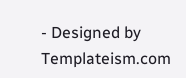- Designed by Templateism.com